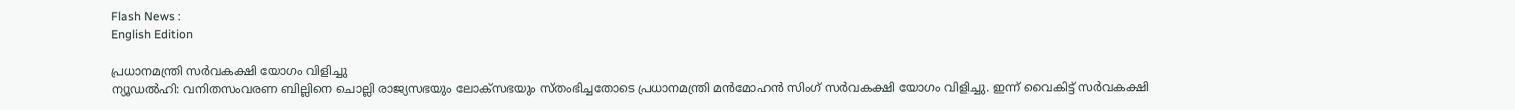Flash News :
English Edition

പ്രധാനമന്ത്രി സര്‍വകക്ഷി യോഗം വിളിച്ചു
ന്യൂഡല്‍ഹി: വനിതസംവരണ ബില്ലിനെ ചൊല്ലി രാജ്യസഭയും ലോക്‌സഭയും സ്‌തംഭിച്ചതോടെ പ്രധാനമന്ത്രി മന്‍മോഹന്‍ സിംഗ്‌ സര്‍വകക്ഷി യോഗം വിളിച്ചു. ഇന്ന്‌ വൈകിട്ട്‌ സര്‍വകക്ഷി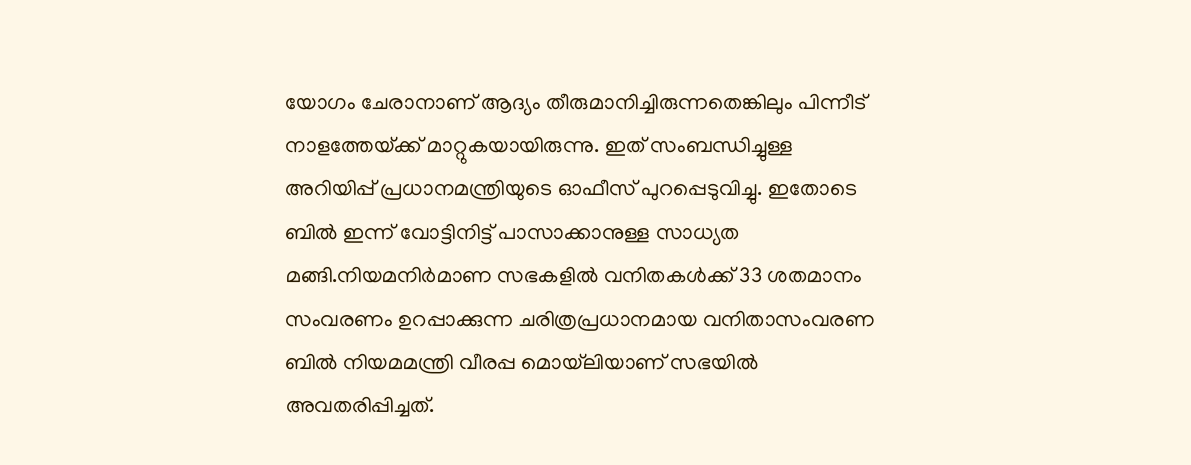യോഗം ചേരാനാണ്‌ ആദ്യം തീരുമാനിച്ചിരുന്നതെങ്കിലും പിന്നീട്‌ നാളത്തേയ്‌ക്ക്‌ മാറ്റുകയായിരുന്നു. ഇത്‌ സംബന്ധിച്ചുള്ള അറിയിപ്പ്‌ പ്രധാനമന്ത്രിയുടെ ഓഫീസ്‌ പുറപ്പെടുവിച്ചു. ഇതോടെ ബില്‍ ഇന്ന്‌ വോട്ടിനിട്ട്‌ പാസാക്കാനുള്ള സാധ്യത മങ്ങി.നിയമനിര്‍മാണ സഭകളില്‍ വനിതകള്‍ക്ക്‌ 33 ശതമാനം സംവരണം ഉറപ്പാക്കുന്ന ചരിത്രപ്രധാനമായ വനിതാസംവരണ ബില്‍ നിയമമന്ത്രി വീരപ്പ മൊയ്‌ലിയാണ്‌ സഭയില്‍ അവതരിപ്പിച്ചത്‌.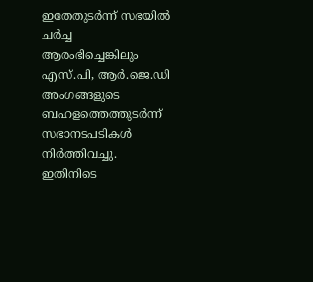ഇതേതുടര്‍ന്ന്‌ സഭയില്‍ ചര്‍ച്ച ആരംഭിച്ചെങ്കിലും എസ്‌.പി, ആര്‍.ജെ.ഡി അംഗങ്ങളുടെ ബഹളത്തെത്തുടര്‍ന്ന്‌ സഭാനടപടികള്‍ നിര്‍ത്തിവച്ചു. ഇതിനിടെ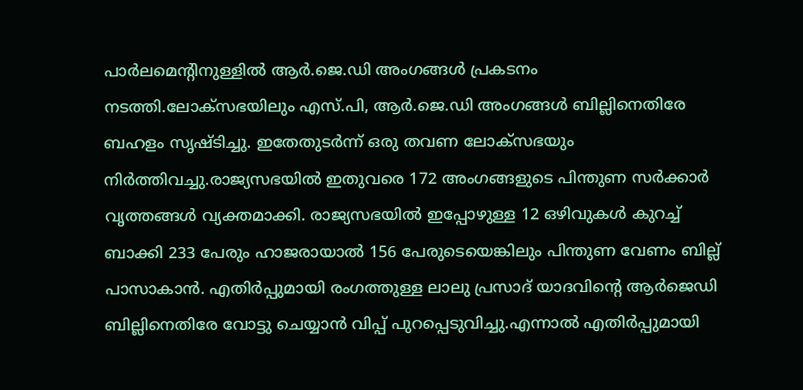പാര്‍ലമെന്റിനുള്ളില്‍ ആര്‍.ജെ.ഡി അംഗങ്ങള്‍ പ്രകടനം നടത്തി.ലോക്‌സഭയിലും എസ്‌.പി, ആര്‍.ജെ.ഡി അംഗങ്ങള്‍ ബില്ലിനെതിരേ ബഹളം സൃഷ്‌ടിച്ചു. ഇതേതുടര്‍ന്ന്‌ ഒരു തവണ ലോക്‌സഭയും നിര്‍ത്തിവച്ചു.രാജ്യസഭയില്‍ ഇതുവരെ 172 അംഗങ്ങളുടെ പിന്തുണ സര്‍ക്കാര്‍ വൃത്തങ്ങള്‍ വ്യക്തമാക്കി. രാജ്യസഭയില്‍ ഇപ്പോഴുള്ള 12 ഒഴിവുകള്‍ കുറച്ച്‌ ബാക്കി 233 പേരും ഹാജരായാല്‍ 156 പേരുടെയെങ്കിലും പിന്തുണ വേണം ബില്ല്‌ പാസാകാന്‍. എതിര്‍പ്പുമായി രംഗത്തുള്ള ലാലു പ്രസാദ്‌ യാദവിന്റെ ആര്‍ജെഡി ബില്ലിനെതിരേ വോട്ടു ചെയ്യാന്‍ വിപ്പ്‌ പുറപ്പെടുവിച്ചു.എന്നാല്‍ എതിര്‍പ്പുമായി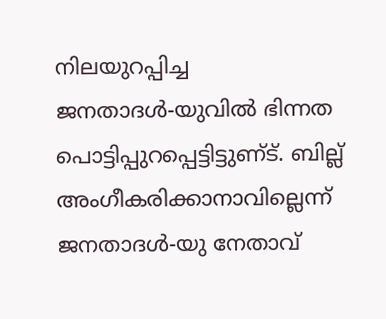നിലയുറപ്പിച്ച ജനതാദള്‍-യുവില്‍ ഭിന്നത പൊട്ടിപ്പുറപ്പെട്ടിട്ടുണ്‌ട്‌. ബില്ല്‌ അംഗീകരിക്കാനാവില്ലെന്ന്‌ ജനതാദള്‍-യു നേതാവ്‌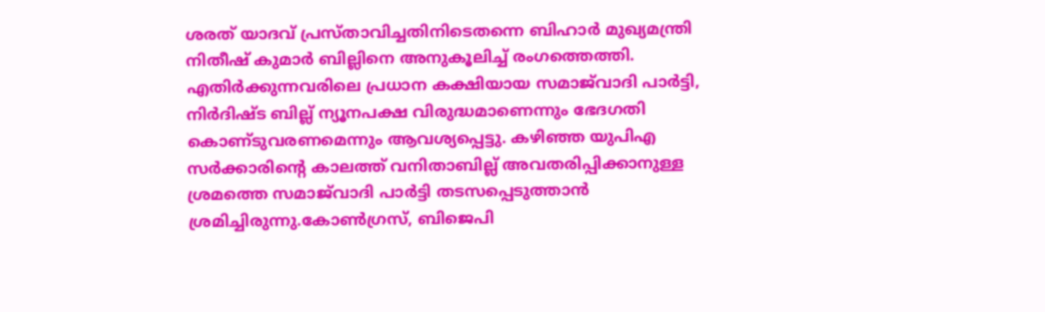ശരത്‌ യാദവ്‌ പ്രസ്‌താവിച്ചതിനിടെതന്നെ ബിഹാര്‍ മുഖ്യമന്ത്രി നിതീഷ്‌ കുമാര്‍ ബില്ലിനെ അനുകൂലിച്ച്‌ രംഗത്തെത്തി. എതിര്‍ക്കുന്നവരിലെ പ്രധാന കക്ഷിയായ സമാജ്‌വാദി പാര്‍ട്ടി, നിര്‍ദിഷ്‌ട ബില്ല്‌ ന്യൂനപക്ഷ വിരുദ്ധമാണെന്നും ഭേദഗതി കൊണ്‌ടുവരണമെന്നും ആവശ്യപ്പെട്ടു. കഴിഞ്ഞ യുപിഎ സര്‍ക്കാരിന്റെ കാലത്ത്‌ വനിതാബില്ല്‌ അവതരിപ്പിക്കാനുള്ള ശ്രമത്തെ സമാജ്‌വാദി പാര്‍ട്ടി തടസപ്പെടുത്താന്‍ ശ്രമിച്ചിരുന്നു.കോണ്‍ഗ്രസ്‌, ബിജെപി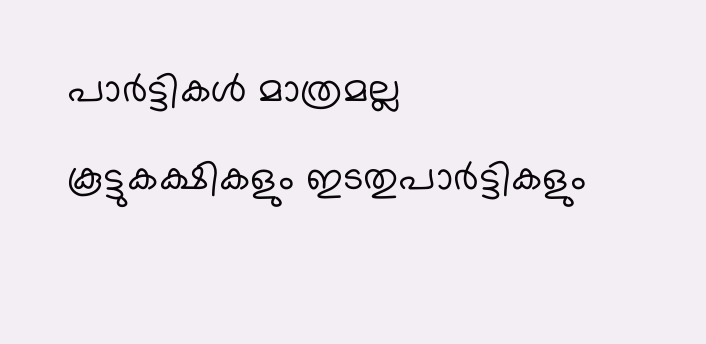പാര്‍ട്ടികള്‍ മാത്രമല്ല കൂട്ടുകക്ഷികളും ഇടതുപാര്‍ട്ടികളും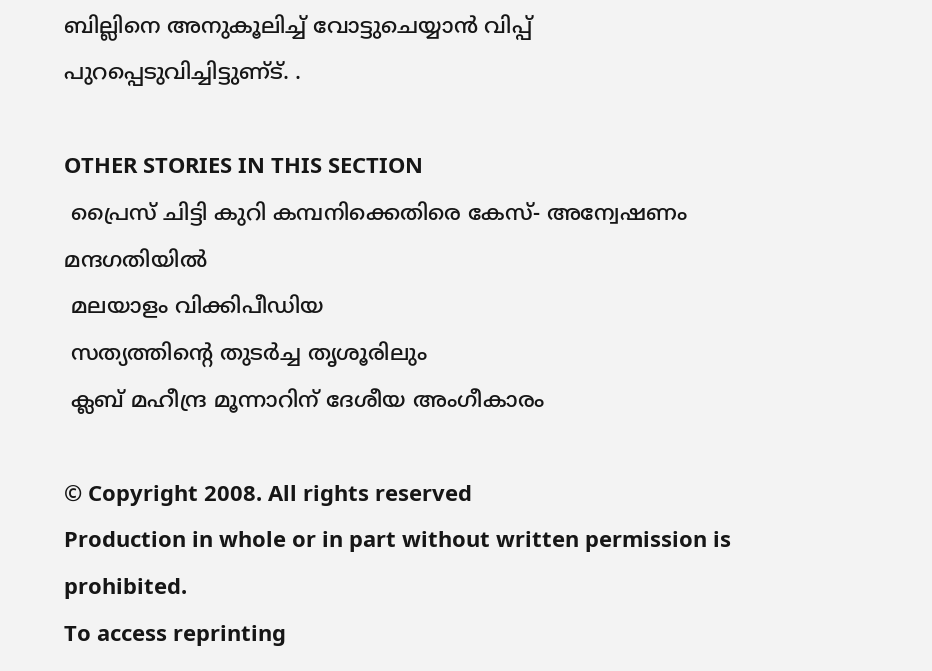ബില്ലിനെ അനുകൂലിച്ച്‌ വോട്ടുചെയ്യാന്‍ വിപ്പ്‌ പുറപ്പെടുവിച്ചിട്ടുണ്‌ട്‌. .

OTHER STORIES IN THIS SECTION
 പ്രൈസ്‌ ചിട്ടി കുറി കമ്പനിക്കെതിരെ കേസ്‌- അന്വേഷണം മന്ദഗതിയില്‍
 മലയാളം വിക്കിപീഡിയ
 സത്യത്തിന്റെ തുടര്‍ച്ച തൃശൂരിലും
 ക്ലബ്‌ മഹീന്ദ്ര മൂന്നാറിന്‌ ദേശീയ അംഗീകാരം

© Copyright 2008. All rights reserved
Production in whole or in part without written permission is prohibited.
To access reprinting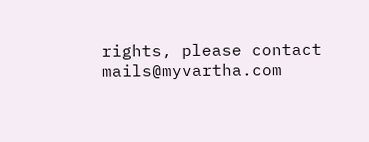rights, please contact mails@myvartha.com